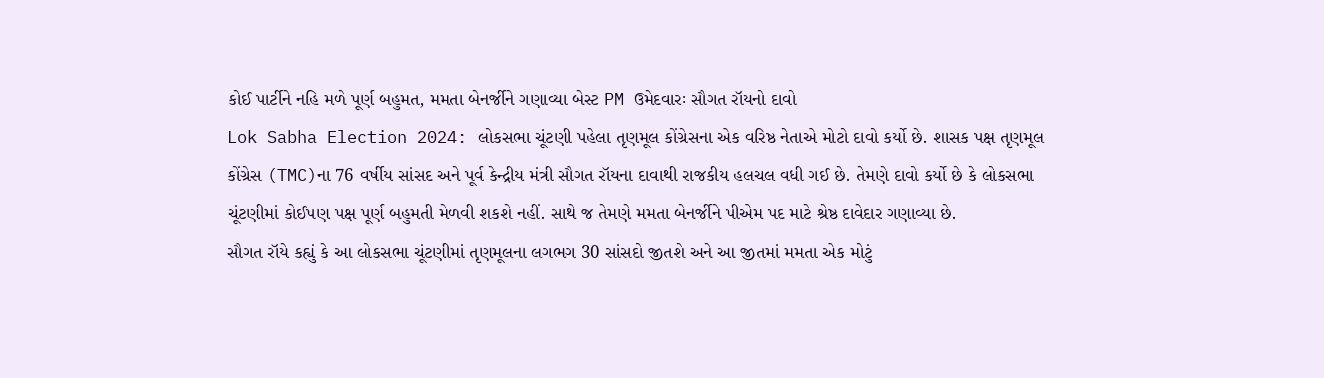કોઈ પાર્ટીને નહિ મળે પૂર્ણ બહુમત, મમતા બેનર્જીને ગણાવ્યા બેસ્ટ PM ઉમેદવારઃ સૌગત રૉયનો દાવો
Lok Sabha Election 2024: લોકસભા ચૂંટણી પહેલા તૃણમૂલ કોંગ્રેસના એક વરિષ્ઠ નેતાએ મોટો દાવો કર્યો છે. શાસક પક્ષ તૃણમૂલ કોંગ્રેસ (TMC)ના 76 વર્ષીય સાંસદ અને પૂર્વ કેન્દ્રીય મંત્રી સૌગત રૉયના દાવાથી રાજકીય હલચલ વધી ગઈ છે. તેમણે દાવો કર્યો છે કે લોકસભા ચૂંટણીમાં કોઈપણ પક્ષ પૂર્ણ બહુમતી મેળવી શકશે નહીં. સાથે જ તેમણે મમતા બેનર્જીને પીએમ પદ માટે શ્રેષ્ઠ દાવેદાર ગણાવ્યા છે.
સૌગત રૉયે કહ્યું કે આ લોકસભા ચૂંટણીમાં તૃણમૂલના લગભગ 30 સાંસદો જીતશે અને આ જીતમાં મમતા એક મોટું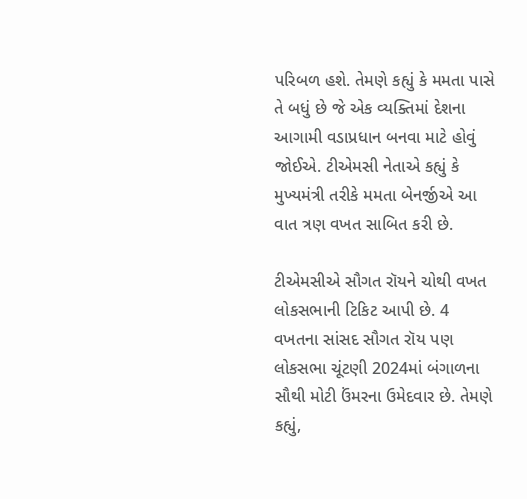પરિબળ હશે. તેમણે કહ્યું કે મમતા પાસે તે બધું છે જે એક વ્યક્તિમાં દેશના આગામી વડાપ્રધાન બનવા માટે હોવું જોઈએ. ટીએમસી નેતાએ કહ્યું કે મુખ્યમંત્રી તરીકે મમતા બેનર્જીએ આ વાત ત્રણ વખત સાબિત કરી છે.

ટીએમસીએ સૌગત રૉયને ચોથી વખત લોકસભાની ટિકિટ આપી છે. 4 વખતના સાંસદ સૌગત રૉય પણ લોકસભા ચૂંટણી 2024માં બંગાળના સૌથી મોટી ઉંમરના ઉમેદવાર છે. તેમણે કહ્યું,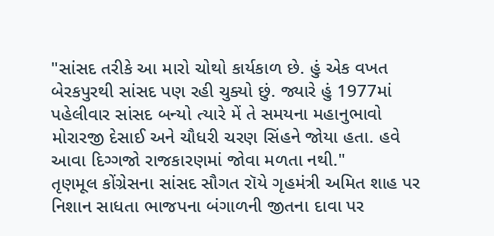"સાંસદ તરીકે આ મારો ચોથો કાર્યકાળ છે. હું એક વખત બેરકપુરથી સાંસદ પણ રહી ચુક્યો છું. જ્યારે હું 1977માં પહેલીવાર સાંસદ બન્યો ત્યારે મેં તે સમયના મહાનુભાવો મોરારજી દેસાઈ અને ચૌધરી ચરણ સિંહને જોયા હતા. હવે આવા દિગ્ગજો રાજકારણમાં જોવા મળતા નથી."
તૃણમૂલ કોંગ્રેસના સાંસદ સૌગત રૉયે ગૃહમંત્રી અમિત શાહ પર નિશાન સાધતા ભાજપના બંગાળની જીતના દાવા પર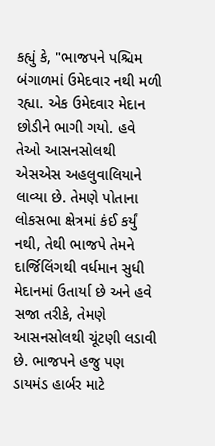કહ્યું કે, "ભાજપને પશ્ચિમ બંગાળમાં ઉમેદવાર નથી મળી રહ્યા. એક ઉમેદવાર મેદાન છોડીને ભાગી ગયો. હવે તેઓ આસનસોલથી એસએસ અહલુવાલિયાને લાવ્યા છે. તેમણે પોતાના લોકસભા ક્ષેત્રમાં કંઈ કર્યું નથી, તેથી ભાજપે તેમને દાર્જિલિંગથી વર્ધમાન સુધી મેદાનમાં ઉતાર્યા છે અને હવે સજા તરીકે, તેમણે આસનસોલથી ચૂંટણી લડાવી છે. ભાજપને હજુ પણ ડાયમંડ હાર્બર માટે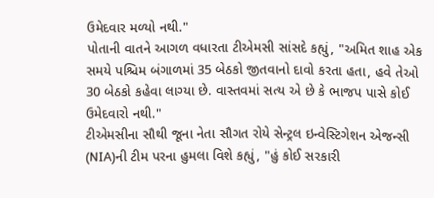ઉમેદવાર મળ્યો નથી."
પોતાની વાતને આગળ વધારતા ટીએમસી સાંસદે કહ્યું, "અમિત શાહ એક સમયે પશ્ચિમ બંગાળમાં 35 બેઠકો જીતવાનો દાવો કરતા હતા, હવે તેઓ 30 બેઠકો કહેવા લાગ્યા છે. વાસ્તવમાં સત્ય એ છે કે ભાજપ પાસે કોઈ ઉમેદવારો નથી."
ટીએમસીના સૌથી જૂના નેતા સૌગત રોયે સેન્ટ્રલ ઇન્વેસ્ટિગેશન એજન્સી (NIA)ની ટીમ પરના હુમલા વિશે કહ્યું, "હું કોઈ સરકારી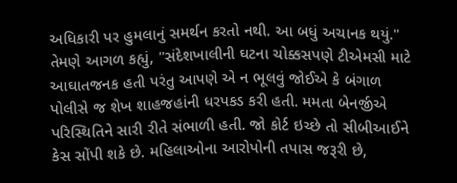અધિકારી પર હુમલાનું સમર્થન કરતો નથી. આ બધું અચાનક થયું."
તેમણે આગળ કહ્યું, "સંદેશખાલીની ઘટના ચોક્કસપણે ટીએમસી માટે આઘાતજનક હતી પરંતુ આપણે એ ન ભૂલવું જોઈએ કે બંગાળ પોલીસે જ શેખ શાહજહાંની ધરપકડ કરી હતી. મમતા બેનર્જીએ પરિસ્થિતિને સારી રીતે સંભાળી હતી. જો કોર્ટ ઇચ્છે તો સીબીઆઈને કેસ સોંપી શકે છે. મહિલાઓના આરોપોની તપાસ જરૂરી છે,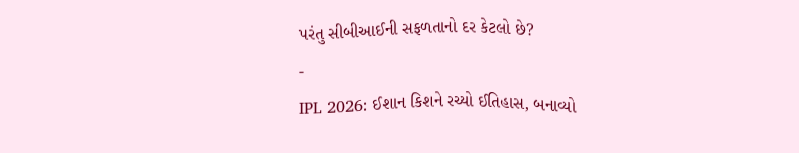પરંતુ સીબીઆઈની સફળતાનો દર કેટલો છે?
-
IPL 2026: ઈશાન કિશને રચ્યો ઈતિહાસ, બનાવ્યો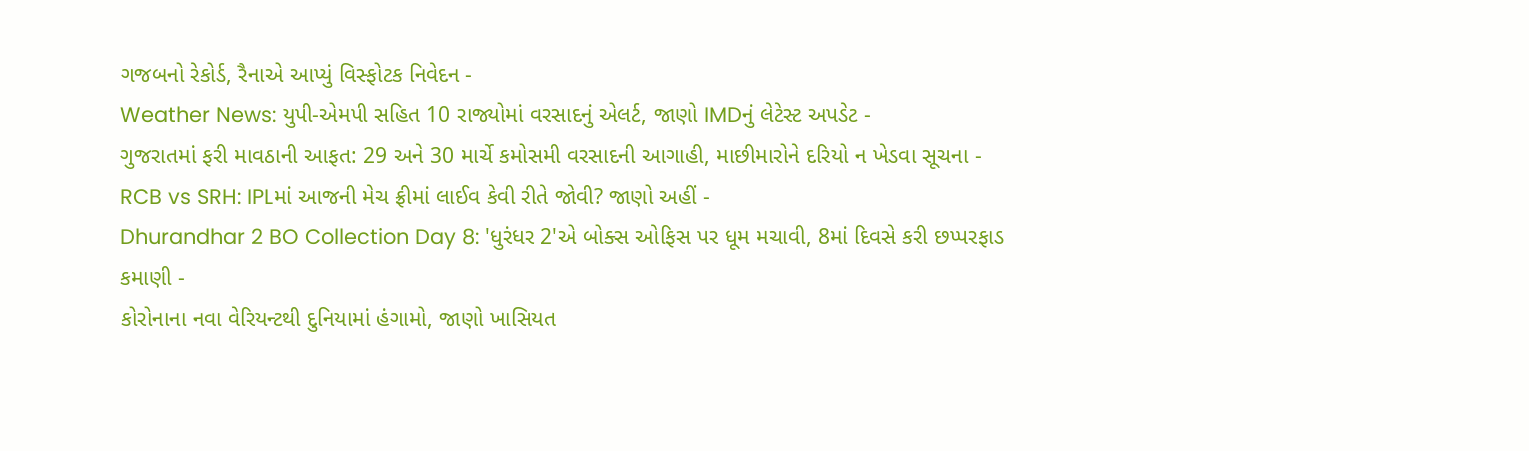ગજબનો રેકોર્ડ, રૈનાએ આપ્યું વિસ્ફોટક નિવેદન -
Weather News: યુપી-એમપી સહિત 10 રાજ્યોમાં વરસાદનું એલર્ટ, જાણો IMDનું લેટેસ્ટ અપડેટ -
ગુજરાતમાં ફરી માવઠાની આફત: 29 અને 30 માર્ચે કમોસમી વરસાદની આગાહી, માછીમારોને દરિયો ન ખેડવા સૂચના -
RCB vs SRH: IPLમાં આજની મેચ ફ્રીમાં લાઈવ કેવી રીતે જોવી? જાણો અહીં -
Dhurandhar 2 BO Collection Day 8: 'ધુરંધર 2'એ બોક્સ ઓફિસ પર ધૂમ મચાવી, 8માં દિવસે કરી છપ્પરફાડ કમાણી -
કોરોનાના નવા વેરિયન્ટથી દુનિયામાં હંગામો, જાણો ખાસિયત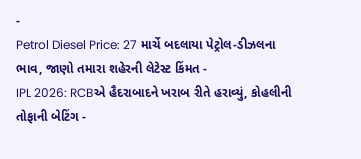-
Petrol Diesel Price: 27 માર્ચે બદલાયા પેટ્રોલ-ડીઝલના ભાવ, જાણો તમારા શહેરની લેટેસ્ટ કિંમત -
IPL 2026: RCBએ હૈદરાબાદને ખરાબ રીતે હરાવ્યું, કોહલીની તોફાની બેટિંગ -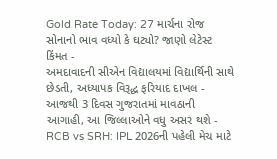Gold Rate Today: 27 માર્ચના રોજ સોનાનો ભાવ વધ્યો કે ઘટ્યો? જાણો લેટેસ્ટ કિંમત -
અમદાવાદની સીએન વિદ્યાલયમાં વિદ્યાર્થિની સાથે છેડતી, અધ્યાપક વિરૂદ્ધ ફરિયાદ દાખલ -
આજથી 3 દિવસ ગુજરાતમાં માવઠાની આગાહી, આ જિલ્લાઓને વધુ અસર થશે -
RCB vs SRH: IPL 2026ની પહેલી મેચ માટે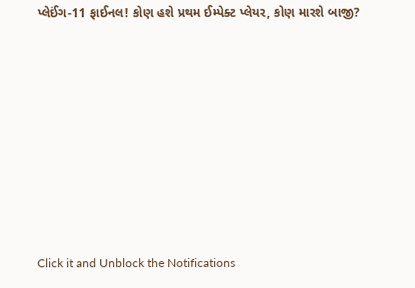પ્લેઈંગ-11 ફાઈનલ! કોણ હશે પ્રથમ ઈમ્પેક્ટ પ્લેયર, કોણ મારશે બાજી?








Click it and Unblock the Notifications